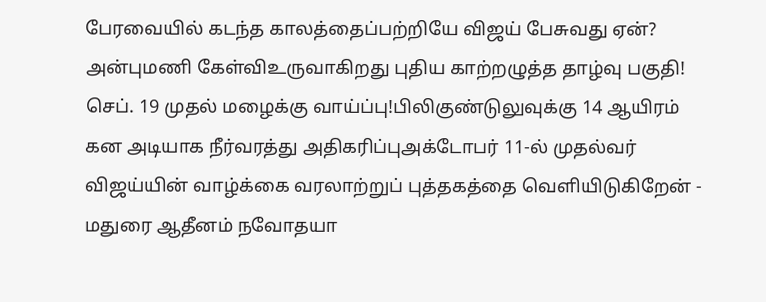பேரவையில் கடந்த காலத்தைப்பற்றியே விஜய் பேசுவது ஏன்? அன்புமணி கேள்விஉருவாகிறது புதிய காற்றழுத்த தாழ்வு பகுதி! செப். 19 முதல் மழைக்கு வாய்ப்பு!பிலிகுண்டுலுவுக்கு 14 ஆயிரம் கன அடியாக நீர்வரத்து அதிகரிப்புஅக்டோபர் 11-ல் முதல்வர் விஜய்யின் வாழ்க்கை வரலாற்றுப் புத்தகத்தை வெளியிடுகிறேன் - மதுரை ஆதீனம் நவோதயா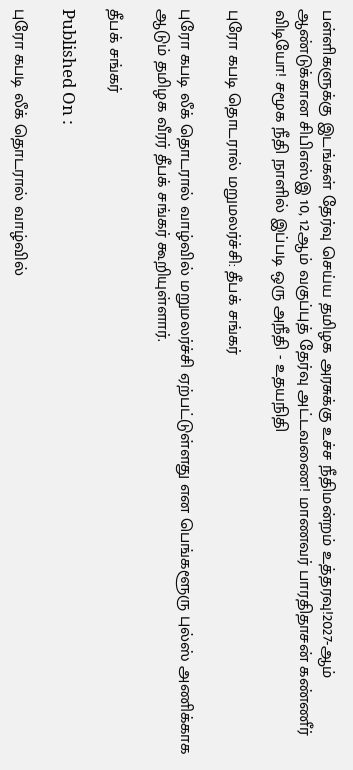பள்ளிகளுக்கு இடங்கள் தேர்வு செய்ய தமிழக அரசுக்கு உச்ச நீதிமன்றம் உத்தரவு!2027-ஆம் ஆண்டுக்கான சிபிஎஸ்இ 10, 12ஆம் வகுப்புத் தேர்வு அட்டவணை! மாணவர் பாரதிதாசன் கண்ணீர் விடியோ! சமூக நீதி நாளில் இப்படி ஒரு அநீதி - உதயநிதி

புரோ கபடி தொடரால் மறுமலர்ச்சி: தீபக் சங்கர்

புரோ கபடி லீக் தொடரால் வாழ்வில் மறுமலர்ச்சி ஏற்பட்டுள்ளது என பெங்களூரு புல்ஸ் அணிக்காக ஆடும் தமிழக வீரர் தீபக் சங்கர் கூறியுள்ளார்.

தீபக் சங்கர்

Published On :

புரோ கபடி லீக் தொடரால் வாழ்வில்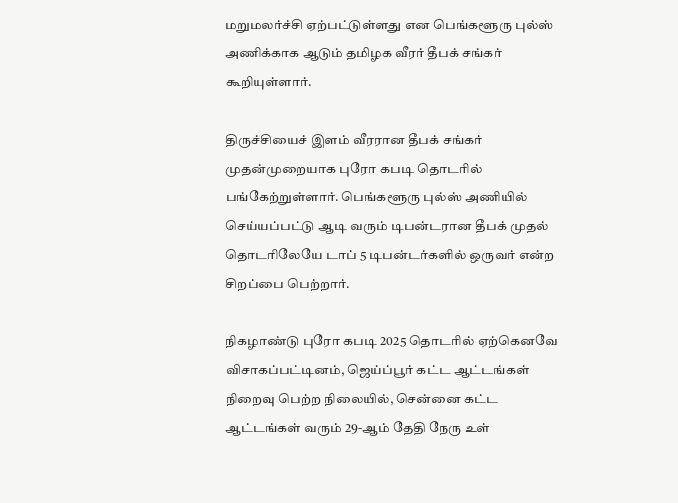மறுமலர்ச்சி ஏற்பட்டுள்ளது என பெங்களூரு புல்ஸ் அணிக்காக ஆடும் தமிழக வீரர் தீபக் சங்கர் கூறியுள்ளார்.

திருச்சியைச் இளம் வீரரான தீபக் சங்கர் முதன்முறையாக புரோ கபடி தொடரில் பங்கேற்றுள்ளார். பெங்களூரு புல்ஸ் அணியில் செய்யப்பட்டு ஆடி வரும் டிபன்டரான தீபக் முதல் தொடரிலேயே டாப் 5 டிபன்டர்களில் ஒருவர் என்ற சிறப்பை பெற்றார்.

நிகழாண்டு புரோ கபடி 2025 தொடரில் ஏற்கெனவே விசாகப்பட்டினம், ஜெய்ப்பூர் கட்ட ஆட்டங்கள் நிறைவு பெற்ற நிலையில், சென்னை கட்ட ஆட்டங்கள் வரும் 29-ஆம் தேதி நேரு உள்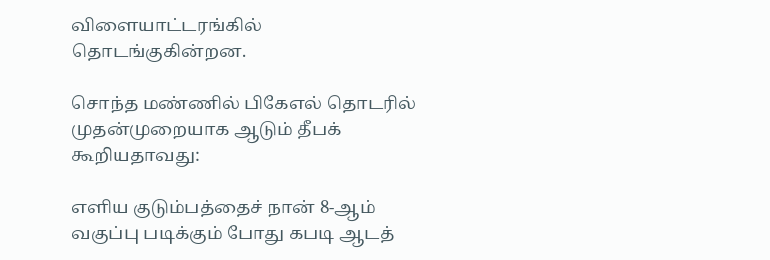விளையாட்டரங்கில் தொடங்குகின்றன.

சொந்த மண்ணில் பிகேஎல் தொடரில் முதன்முறையாக ஆடும் தீபக் கூறியதாவது:

எளிய குடும்பத்தைச் நான் 8-ஆம் வகுப்பு படிக்கும் போது கபடி ஆடத்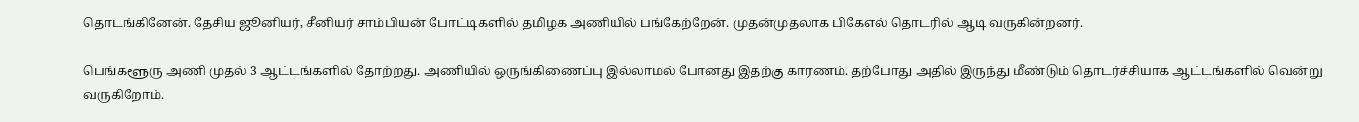தொடங்கினேன். தேசிய ஜூனியர், சீனியர் சாம்பியன் போட்டிகளில் தமிழக அணியில் பங்கேற்றேன். முதன்முதலாக பிகேஎல் தொடரில் ஆடி வருகின்றனர்.

பெங்களூரு அணி முதல் 3 ஆட்டங்களில் தோற்றது. அணியில் ஒருங்கிணைப்பு இல்லாமல் போனது இதற்கு காரணம். தற்போது அதில் இருந்து மீண்டும் தொடர்ச்சியாக ஆட்டங்களில் வென்று வருகிறோம்.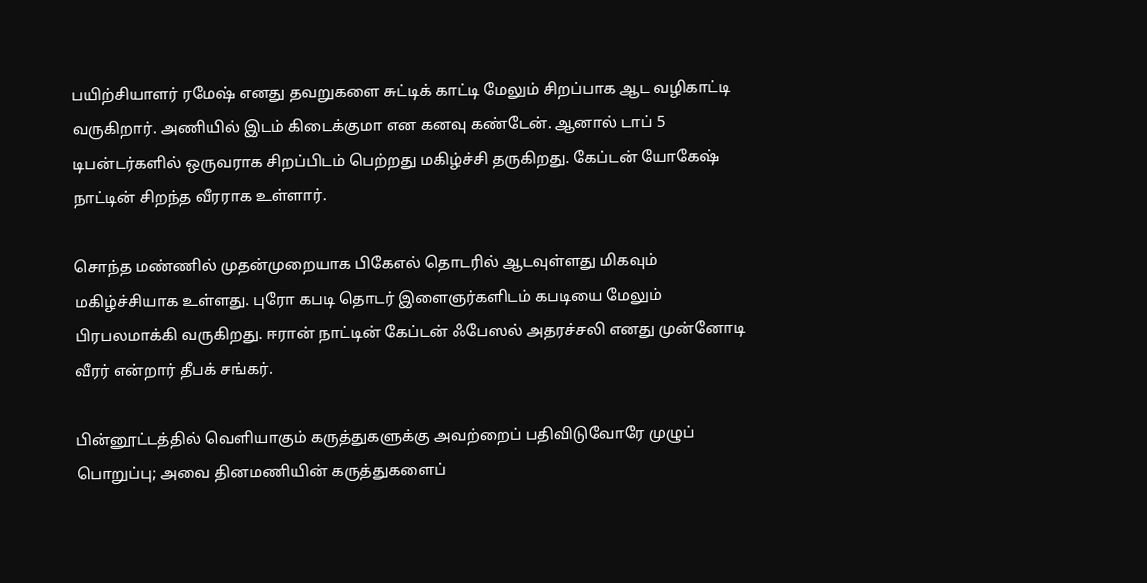பயிற்சியாளர் ரமேஷ் எனது தவறுகளை சுட்டிக் காட்டி மேலும் சிறப்பாக ஆட வழிகாட்டி வருகிறார். அணியில் இடம் கிடைக்குமா என கனவு கண்டேன். ஆனால் டாப் 5 டிபன்டர்களில் ஒருவராக சிறப்பிடம் பெற்றது மகிழ்ச்சி தருகிறது. கேப்டன் யோகேஷ் நாட்டின் சிறந்த வீரராக உள்ளார்.

சொந்த மண்ணில் முதன்முறையாக பிகேஎல் தொடரில் ஆடவுள்ளது மிகவும் மகிழ்ச்சியாக உள்ளது. புரோ கபடி தொடர் இளைஞர்களிடம் கபடியை மேலும் பிரபலமாக்கி வருகிறது. ஈரான் நாட்டின் கேப்டன் ஃபேஸல் அதரச்சலி எனது முன்னோடி வீரர் என்றார் தீபக் சங்கர்.

பின்னூட்டத்தில் வெளியாகும் கருத்துகளுக்கு அவற்றைப் பதிவிடுவோரே முழுப் பொறுப்பு; அவை தினமணியின் கருத்துகளைப்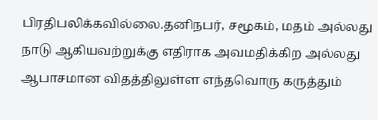பிரதிபலிக்கவில்லை.தனிநபர், சமூகம், மதம் அல்லது நாடு ஆகியவற்றுக்கு எதிராக அவமதிக்கிற அல்லது ஆபாசமான விதத்திலுள்ள எந்தவொரு கருத்தும்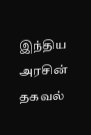இந்திய அரசின் தகவல்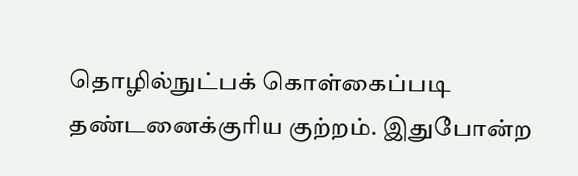தொழில்நுட்பக் கொள்கைப்படி தண்டனைக்குரிய குற்றம். இதுபோன்ற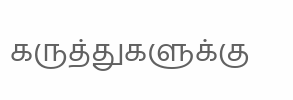கருத்துகளுக்கு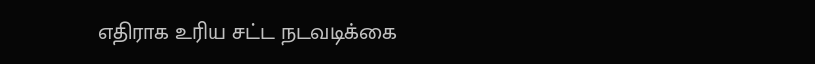எதிராக உரிய சட்ட நடவடிக்கை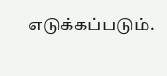எடுக்கப்படும்.